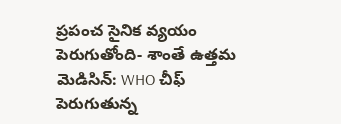ప్రపంచ సైనిక వ్యయం పెరుగుతోంది- శాంతే ఉత్తమ మెడిసిన్: WHO చీఫ్
పెరుగుతున్న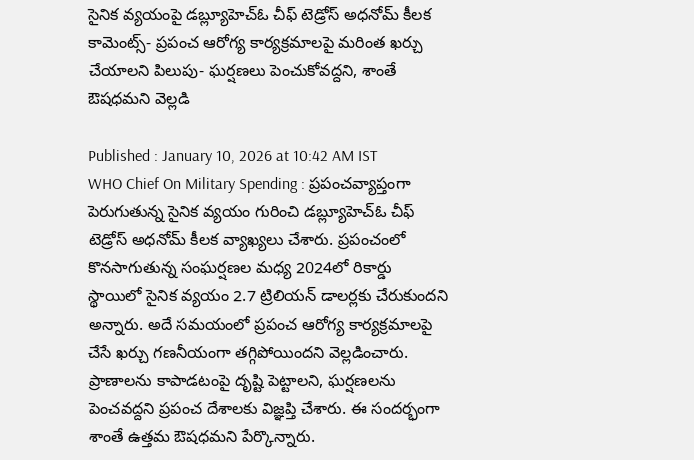సైనిక వ్యయంపై డబ్ల్యూహెచ్ఓ చీఫ్ టెడ్రోస్ అధనోమ్ కీలక కామెంట్స్- ప్రపంచ ఆరోగ్య కార్యక్రమాలపై మరింత ఖర్చు చేయాలని పిలుపు- ఘర్షణలు పెంచుకోవద్దని, శాంతే ఔషధమని వెల్లడి

Published : January 10, 2026 at 10:42 AM IST
WHO Chief On Military Spending : ప్రపంచవ్యాప్తంగా పెరుగుతున్న సైనిక వ్యయం గురించి డబ్ల్యూహెచ్ఓ చీఫ్ టెడ్రోస్ అధనోమ్ కీలక వ్యాఖ్యలు చేశారు. ప్రపంచంలో కొనసాగుతున్న సంఘర్షణల మధ్య 2024లో రికార్డు స్థాయిలో సైనిక వ్యయం 2.7 ట్రిలియన్ డాలర్లకు చేరుకుందని అన్నారు. అదే సమయంలో ప్రపంచ ఆరోగ్య కార్యక్రమాలపై చేసే ఖర్చు గణనీయంగా తగ్గిపోయిందని వెల్లడించారు. ప్రాణాలను కాపాడటంపై దృష్టి పెట్టాలని, ఘర్షణలను పెంచవద్దని ప్రపంచ దేశాలకు విజ్ఞప్తి చేశారు. ఈ సందర్భంగా శాంతే ఉత్తమ ఔషధమని పేర్కొన్నారు.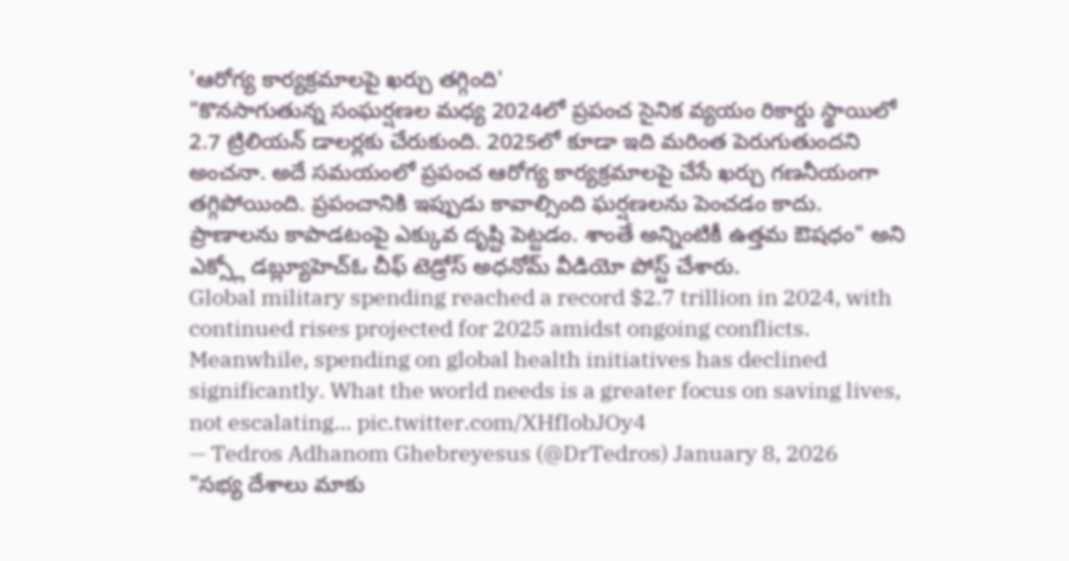'ఆరోగ్య కార్యక్రమాలపై ఖర్చు తగ్గింది'
"కొనసాగుతున్న సంఘర్షణల మధ్య 2024లో ప్రపంచ సైనిక వ్యయం రికార్డు స్థాయిలో 2.7 ట్రిలియన్ డాలర్లకు చేరుకుంది. 2025లో కూడా ఇది మరింత పెరుగుతుందని అంచనా. అదే సమయంలో ప్రపంచ ఆరోగ్య కార్యక్రమాలపై చేసే ఖర్చు గణనీయంగా తగ్గిపోయింది. ప్రపంచానికి ఇప్పుడు కావాల్సింది ఘర్షణలను పెంచడం కాదు. ప్రాణాలను కాపాడటంపై ఎక్కువ దృష్టి పెట్టడం. శాంతే అన్నింటికీ ఉత్తమ ఔషధం" అని ఎక్స్లో డబ్ల్యూహెచ్ఓ చీఫ్ టెడ్రోస్ అధనోమ్ వీడియో పోస్ట్ చేశారు.
Global military spending reached a record $2.7 trillion in 2024, with continued rises projected for 2025 amidst ongoing conflicts. Meanwhile, spending on global health initiatives has declined significantly. What the world needs is a greater focus on saving lives, not escalating… pic.twitter.com/XHfIobJOy4
— Tedros Adhanom Ghebreyesus (@DrTedros) January 8, 2026
"సభ్య దేశాలు మాకు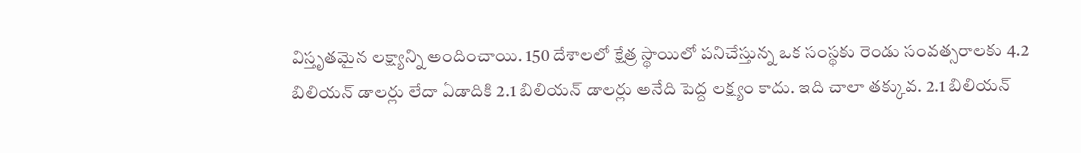విస్తృతమైన లక్ష్యాన్ని అందించాయి. 150 దేశాలలో క్షేత్ర స్థాయిలో పనిచేస్తున్న ఒక సంస్థకు రెండు సంవత్సరాలకు 4.2 బిలియన్ డాలర్లు లేదా ఏడాదికి 2.1 బిలియన్ డాలర్లు అనేది పెద్ద లక్ష్యం కాదు. ఇది చాలా తక్కువ. 2.1 బిలియన్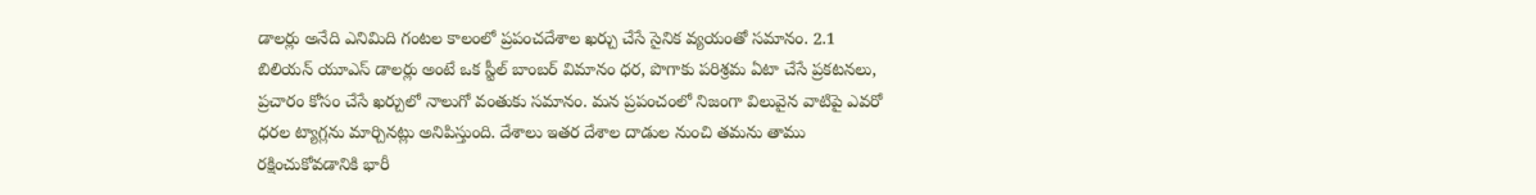డాలర్లు అనేది ఎనిమిది గంటల కాలంలో ప్రపంచదేశాల ఖర్చు చేసే సైనిక వ్యయంతో సమానం. 2.1 బిలియన్ యూఎస్ డాలర్లు అంటే ఒక స్టీల్ బాంబర్ విమానం ధర, పొగాకు పరిశ్రమ ఏటా చేసే ప్రకటనలు, ప్రచారం కోసం చేసే ఖర్చులో నాలుగో వంతుకు సమానం. మన ప్రపంచంలో నిజంగా విలువైన వాటిపై ఎవరో ధరల ట్యాగ్లను మార్చినట్లు అనిపిస్తుంది. దేశాలు ఇతర దేశాల దాడుల నుంచి తమను తాము రక్షించుకోవడానికి భారీ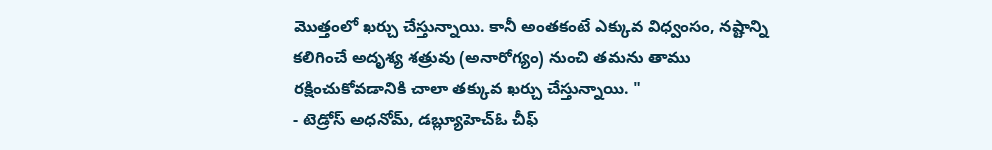మొత్తంలో ఖర్చు చేస్తున్నాయి. కానీ అంతకంటే ఎక్కువ విధ్వంసం, నష్టాన్ని కలిగించే అదృశ్య శత్రువు (అనారోగ్యం) నుంచి తమను తాము రక్షించుకోవడానికి చాలా తక్కువ ఖర్చు చేస్తున్నాయి. "
- టెడ్రోస్ అధనోమ్, డబ్ల్యూహెచ్ఓ చీఫ్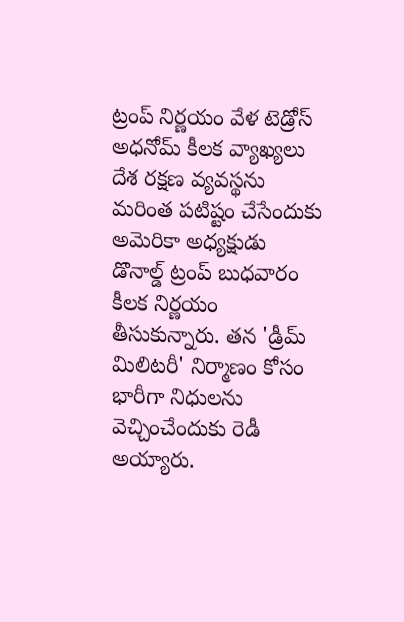ట్రంప్ నిర్ణయం వేళ టెడ్రోస్ అధనోమ్ కీలక వ్యాఖ్యలు
దేశ రక్షణ వ్యవస్థను మరింత పటిష్టం చేసేందుకు అమెరికా అధ్యక్షుడు డొనాల్డ్ ట్రంప్ బుధవారం కీలక నిర్ణయం తీసుకున్నారు. తన 'డ్రీమ్ మిలిటరీ' నిర్మాణం కోసం భారీగా నిధులను వెచ్చించేందుకు రెడీ అయ్యారు.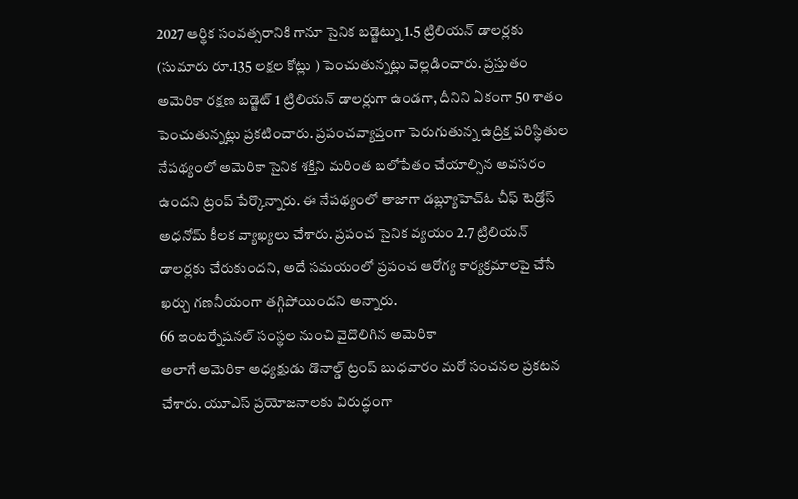2027 ఆర్థిక సంవత్సరానికి గానూ సైనిక బడ్జెట్ను 1.5 ట్రిలియన్ డాలర్లకు (సుమారు రూ.135 లక్షల కోట్లు ) పెంచుతున్నట్లు వెల్లడించారు. ప్రస్తుతం అమెరికా రక్షణ బడ్జెట్ 1 ట్రిలియన్ డాలర్లుగా ఉండగా, దీనిని ఏకంగా 50 శాతం పెంచుతున్నట్లు ప్రకటించారు. ప్రపంచవ్యాప్తంగా పెరుగుతున్న ఉద్రిక్త పరిస్థితుల నేపథ్యంలో అమెరికా సైనిక శక్తిని మరింత బలోపేతం చేయాల్సిన అవసరం ఉందని ట్రంప్ పేర్కొన్నారు. ఈ నేపథ్యంలో తాజాగా డబ్ల్యూహెచ్ఓ చీఫ్ టెడ్రోస్ అధనోమ్ కీలక వ్యాఖ్యలు చేశారు. ప్రపంచ సైనిక వ్యయం 2.7 ట్రిలియన్ డాలర్లకు చేరుకుందని, అదే సమయంలో ప్రపంచ ఆరోగ్య కార్యక్రమాలపై చేసే ఖర్చు గణనీయంగా తగ్గిపోయిందని అన్నారు.
66 ఇంటర్నేషనల్ సంస్థల నుంచి వైదొలిగిన అమెరికా
అలాగే అమెరికా అధ్యక్షుడు డొనాల్డ్ ట్రంప్ బుధవారం మరో సంచనల ప్రకటన చేశారు. యూఎస్ ప్రయోజనాలకు విరుద్ధంగా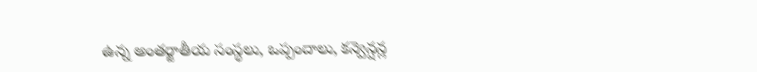ఉన్న అంతర్జాతీయ సంస్థలు, ఒప్పందాలు, కన్వెన్షన్ల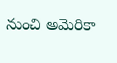నుంచి అమెరికా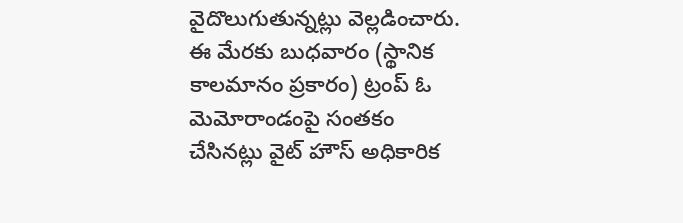వైదొలుగుతున్నట్లు వెల్లడించారు. ఈ మేరకు బుధవారం (స్థానిక కాలమానం ప్రకారం) ట్రంప్ ఓ మెమోరాండంపై సంతకం చేసినట్లు వైట్ హౌస్ అధికారిక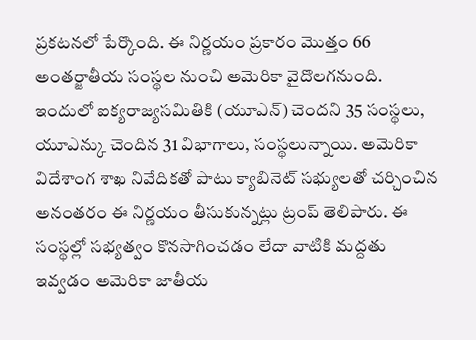ప్రకటనలో పేర్కొంది. ఈ నిర్ణయం ప్రకారం మొత్తం 66 అంతర్జాతీయ సంస్థల నుంచి అమెరికా వైదొలగనుంది. ఇందులో ఐక్యరాజ్యసమితికి (యూఎన్) చెందని 35 సంస్థలు, యూఎన్కు చెందిన 31 విభాగాలు, సంస్థలున్నాయి. అమెరికా విదేశాంగ శాఖ నివేదికతో పాటు క్యాబినెట్ సభ్యులతో చర్చించిన అనంతరం ఈ నిర్ణయం తీసుకున్నట్లు ట్రంప్ తెలిపారు. ఈ సంస్థల్లో సభ్యత్వం కొనసాగించడం లేదా వాటికి మద్దతు ఇవ్వడం అమెరికా జాతీయ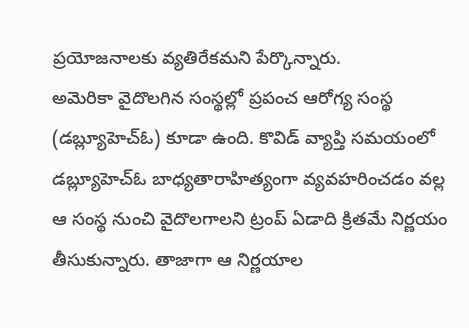ప్రయోజనాలకు వ్యతిరేకమని పేర్కొన్నారు.
అమెరికా వైదొలగిన సంస్థల్లో ప్రపంచ ఆరోగ్య సంస్థ (డబ్ల్యూహెచ్ఓ) కూడా ఉంది. కొవిడ్ వ్యాప్తి సమయంలో డబ్ల్యూహెచ్ఓ బాధ్యతారాహిత్యంగా వ్యవహరించడం వల్ల ఆ సంస్థ నుంచి వైదొలగాలని ట్రంప్ ఏడాది క్రితమే నిర్ణయం తీసుకున్నారు. తాజాగా ఆ నిర్ణయాల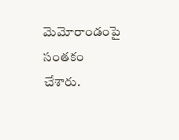మెమోరాండంపై సంతకం చేశారు.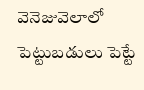వెనెజువెలాలో పెట్టుబడులు పెట్టే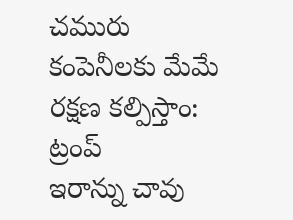చమురు కంపెనీలకు మేమే రక్షణ కల్పిస్తాం: ట్రంప్
ఇరాన్ను చావు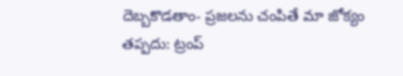దెబ్బకొడతాం- ప్రజలను చంపితే మా జోక్యం తప్పదు: ట్రంప్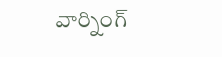వార్నింగ్